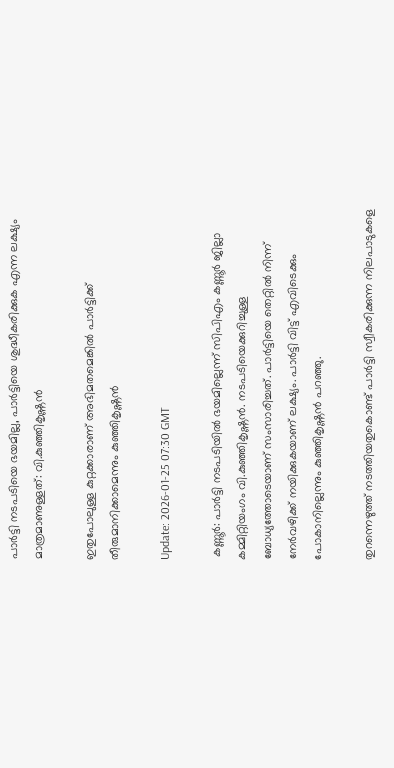പാർട്ടി നടപടിയെ ഭയമില്ല, പാർട്ടിയെ ശുദ്ധീകരിക്കുക എന്ന ലക്ഷ്യം മാത്രമാണുള്ളത്: വി.കുഞ്ഞികൃഷ്ണൻ

ഇതുപോലുള്ള കുറ്റക്കാരാണ് അഭിമതമെങ്കിൽ പാർട്ടിക്ക് തീരുമാനിക്കാമെന്നും കുഞ്ഞികൃഷ്ണൻ

Update: 2026-01-25 07:30 GMT

 കണ്ണൂർ: പാർട്ടി നടപടിയിൽ ഭയമില്ലെന്ന് സിപിഎം കണ്ണൂർ ജില്ലാ കമ്മിറ്റിയംഗം വി.കുഞ്ഞികൃഷ്ണൻ. നടപടിയെക്കുറിച്ചുള്ള ബോധ്യത്തോടെയാണ് സംസാരിച്ചത്. പാർട്ടിയെ തെറ്റിൽ നിന്ന് നേർവഴിക്ക് നയിക്കുകയാണ് ലക്ഷ്യം. പാർട്ടി വിട്ട് എവിടെക്കും പോകാനില്ലെന്നും കുഞ്ഞികൃഷ്ണൻ പറഞ്ഞു.

തുറന്നെഴുത്ത് നടത്തിയതുകൊണ്ട് പാർട്ടി സ്വീകരിക്കുന്ന നിലപാടുകളെ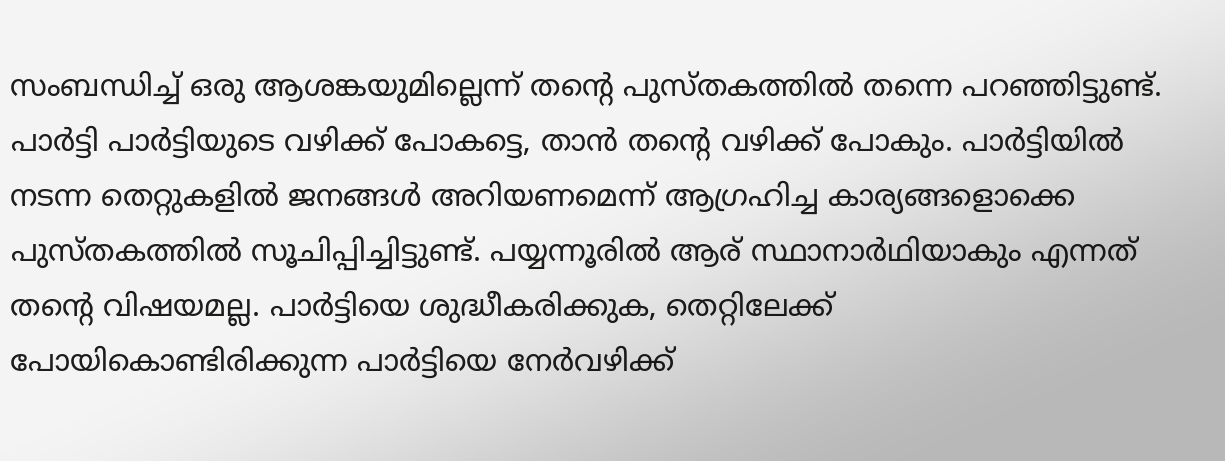സംബന്ധിച്ച് ഒരു ആശങ്കയുമില്ലെന്ന് തൻ്റെ പുസ്തകത്തിൽ തന്നെ പറഞ്ഞിട്ടുണ്ട്. പാർട്ടി പാർട്ടിയുടെ വഴിക്ക് പോകട്ടെ, താൻ തൻ്റെ വഴിക്ക് പോകും. പാർട്ടിയിൽ നടന്ന തെറ്റുകളിൽ ജനങ്ങൾ അറിയണമെന്ന് ആഗ്രഹിച്ച കാര്യങ്ങളൊക്കെ പുസ്തകത്തിൽ സൂചിപ്പിച്ചിട്ടുണ്ട്. പയ്യന്നൂരിൽ ആര് സ്ഥാനാർഥിയാകും എന്നത് തൻ്റെ വിഷയമല്ല. പാർട്ടിയെ ശുദ്ധീകരിക്കുക, തെറ്റിലേക്ക് പോയികൊണ്ടിരിക്കുന്ന പാർട്ടിയെ നേർവഴിക്ക്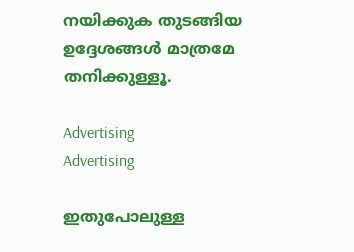നയിക്കുക തുടങ്ങിയ ഉദ്ദേശങ്ങൾ മാത്രമേ തനിക്കുള്ളൂ.

Advertising
Advertising

ഇതുപോലുള്ള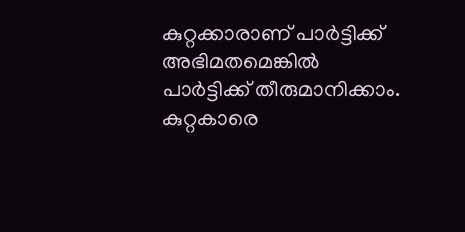കുറ്റക്കാരാണ് പാർട്ടിക്ക് അഭിമതമെങ്കിൽ പാർട്ടിക്ക് തീരുമാനിക്കാം. കുറ്റകാരെ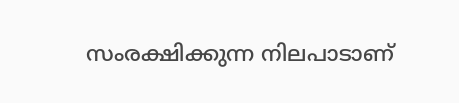സംരക്ഷിക്കുന്ന നിലപാടാണ്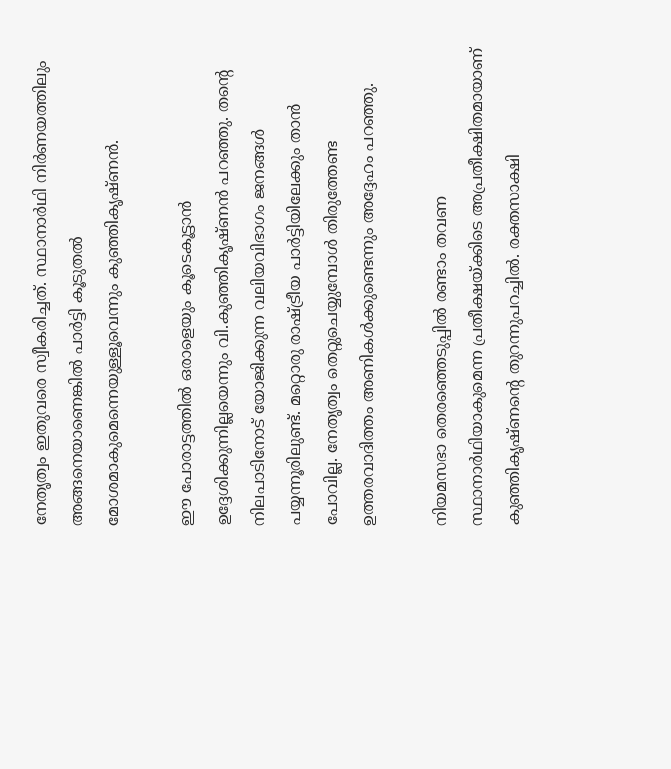നേതൃത്വം ഇതുവരെ സ്വീകരിച്ചത്. സ്ഥാനാർഥി നിർണയത്തിലും അങ്ങനെയാണെങ്കിൽ പാർട്ടി കൂടുതൽ മോശമാകുമെന്നെയുള്ളൂവെന്നും കുഞ്ഞികൃഷ്ണൻ.

ഈ പോരാട്ടത്തിൽ ഒരാളെയും കൂടെകൂട്ടാൻ ഉദ്ദേശിക്കുന്നില്ലയെന്നും വി.കുഞ്ഞികൃഷ്ണൻ പറഞ്ഞു. തന്റെ നിലപാടിനോട് യോജിക്കുന്ന വലിയവിഭാഗം ജനങ്ങൾ പയ്യന്നൂരിലുണ്ട്. മറ്റൊരു രാഷ്ട്രീയ പാർട്ടിയിലേക്കും താൻ പോവില്ല. നേതൃത്വം തെറ്റുചെയ്യുമ്പോൾ തിരുത്തേണ്ട ഉത്തരവാദിത്തം അണികൾക്കുണ്ടെന്നും അദ്ദേഹം പറഞ്ഞു.

നിയമസഭാ തെരഞ്ഞെടുപ്പിൽ രണ്ടാം തവണ സ്ഥാനാർഥിയാകുമെന്ന പ്രതീക്ഷയ്ക്കിടെ അപ്രതീക്ഷിതമായാണ് കുഞ്ഞികൃഷ്ണൻ്റെ തുറന്നുപറച്ചിൽ. രക്തസാക്ഷി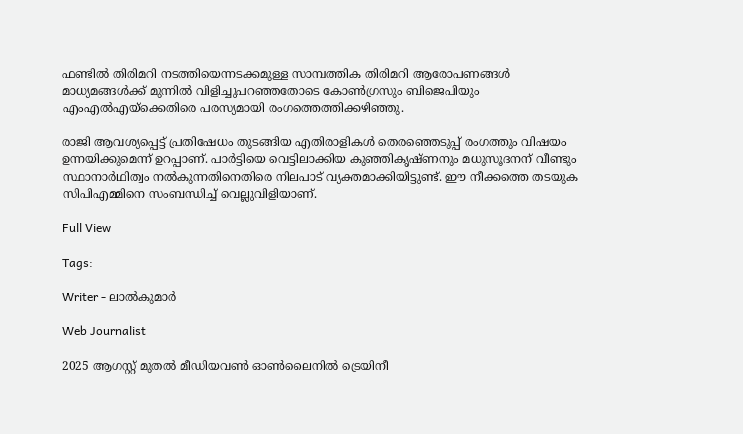ഫണ്ടിൽ തിരിമറി നടത്തിയെന്നടക്കമുള്ള സാമ്പത്തിക തിരിമറി ആരോപണങ്ങൾ മാധ്യമങ്ങൾക്ക് മുന്നിൽ വിളിച്ചുപറഞ്ഞതോടെ കോൺഗ്രസും ബിജെപിയും എംഎൽഎയ്ക്കെതിരെ പരസ്യമായി രംഗത്തെത്തിക്കഴിഞ്ഞു.

രാജി ആവശ്യപ്പെട്ട് പ്രതിഷേധം തുടങ്ങിയ എതിരാളികൾ തെരഞ്ഞെടുപ്പ് രംഗത്തും വിഷയം ഉന്നയിക്കുമെന്ന് ഉറപ്പാണ്. പാർട്ടിയെ വെട്ടിലാക്കിയ കുഞ്ഞികൃഷ്ണനും മധുസൂദനന് വീണ്ടും സ്ഥാനാർഥിത്വം നൽകുന്നതിനെതിരെ നിലപാട് വ്യക്തമാക്കിയിട്ടുണ്ട്. ഈ നീക്കത്തെ തടയുക സിപിഎമ്മിനെ സംബന്ധിച്ച് വെല്ലുവിളിയാണ്.

Full View

Tags:

Writer - ലാൽകുമാർ

Web Journalist

2025 ആഗസ്റ്റ് മുതൽ മീഡിയവൺ ഓൺലൈനിൽ ട്രെയിനീ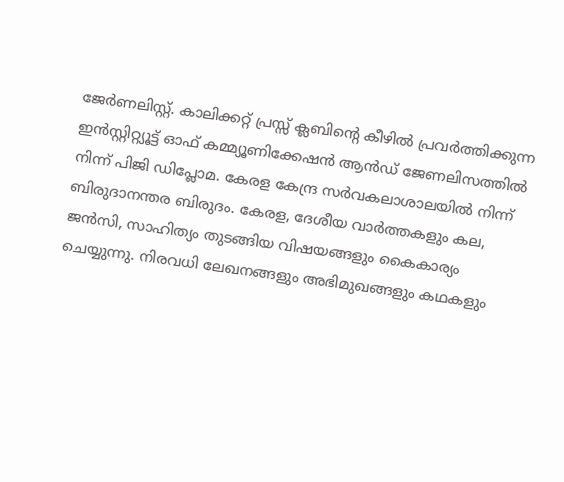ജേർണലിസ്റ്റ്. കാലിക്കറ്റ് പ്രസ്സ് ക്ലബിന്റെ കീഴില്‍ പ്രവര്‍ത്തിക്കുന്ന ഇന്‍സ്റ്റിറ്റ്യൂട്ട് ഓഫ് കമ്മ്യൂണിക്കേഷന്‍ ആന്‍ഡ് ജേണലിസത്തിൽ നിന്ന് പിജി ഡിപ്ലോമ. കേരള കേന്ദ്ര സർവകലാശാലയിൽ നിന്ന് ബിരുദാനന്തര ബിരുദം. കേരള, ദേശീയ വാർത്തകളും കല, ജൻസി, സാഹിത്യം തുടങ്ങിയ വിഷയങ്ങളും കൈകാര്യം ചെയ്യുന്നു. നിരവധി ലേഖനങ്ങളും അഭിമുഖങ്ങളും കഥകളും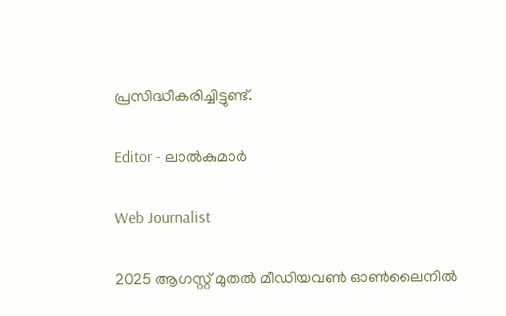പ്രസിദ്ധീകരിച്ചിട്ടുണ്ട്.

Editor - ലാൽകുമാർ

Web Journalist

2025 ആഗസ്റ്റ് മുതൽ മീഡിയവൺ ഓൺലൈനിൽ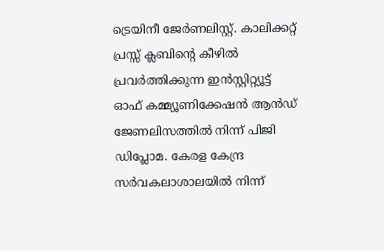ട്രെയിനീ ജേർണലിസ്റ്റ്. കാലിക്കറ്റ് പ്രസ്സ് ക്ലബിന്റെ കീഴില്‍ പ്രവര്‍ത്തിക്കുന്ന ഇന്‍സ്റ്റിറ്റ്യൂട്ട് ഓഫ് കമ്മ്യൂണിക്കേഷന്‍ ആന്‍ഡ് ജേണലിസത്തിൽ നിന്ന് പിജി ഡിപ്ലോമ. കേരള കേന്ദ്ര സർവകലാശാലയിൽ നിന്ന്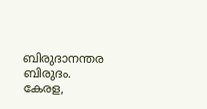ബിരുദാനന്തര ബിരുദം. കേരള,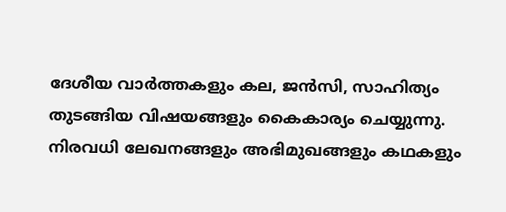ദേശീയ വാർത്തകളും കല, ജൻസി, സാഹിത്യം തുടങ്ങിയ വിഷയങ്ങളും കൈകാര്യം ചെയ്യുന്നു. നിരവധി ലേഖനങ്ങളും അഭിമുഖങ്ങളും കഥകളും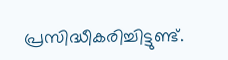പ്രസിദ്ധീകരിച്ചിട്ടുണ്ട്.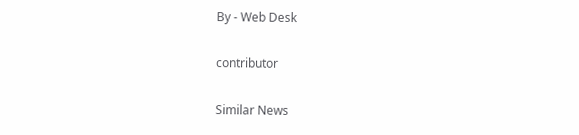By - Web Desk

contributor

Similar News